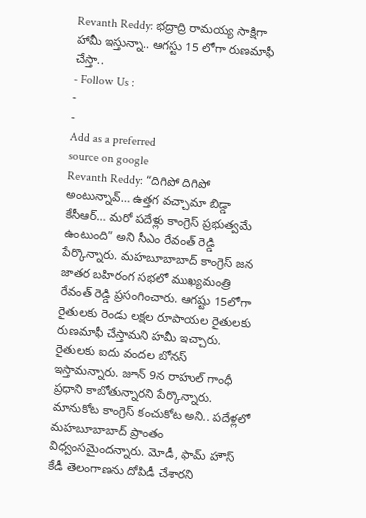Revanth Reddy: భద్రాద్రి రామయ్య సాక్షిగా హామీ ఇస్తున్నా.. ఆగస్టు 15 లోగా రుణమాఫీ చేస్తా..
- Follow Us :
-
-
Add as a preferred
source on google
Revanth Reddy: “దిగిపో దిగిపో అంటున్నావ్… ఉత్తగ వచ్చామా బిడ్డా కేసీఆర్… మరో పదేళ్లు కాంగ్రెస్ ప్రభుత్వమే ఉంటుంది” అని సీఎం రేవంత్ రెడ్డి పేర్కొన్నారు. మహబూబాబాద్ కాంగ్రెస్ జన జాతర బహిరంగ సభలో ముఖ్యమంత్రి రేవంత్ రెడ్డి ప్రసంగించారు. ఆగష్టు 15లోగా రైతులకు రెండు లక్షల రూపాయల రైతులకు రుణమాఫీ చేస్తామని హమీ ఇచ్చారు. రైతులకు ఐదు వందల బోనస్ ఇస్తామన్నారు. జూన్ 9న రాహుల్ గాంధీ ప్రధాని కాబోతున్నారని పేర్కొన్నారు. మానుకోట కాంగ్రెస్ కంచుకోట అని.. పదేళ్లలో మహబూబాబాద్ ప్రాంతం విధ్వంసమైందన్నారు. మోడీ, ఫామ్ హౌస్ కేడీ తెలంగాణను దోపిడీ చేశారని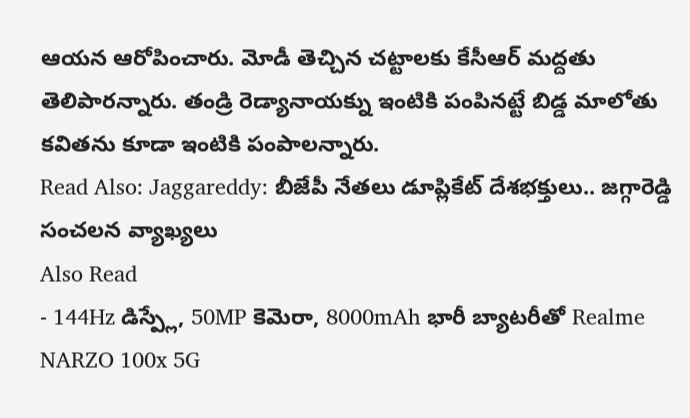ఆయన ఆరోపించారు. మోడీ తెచ్చిన చట్టాలకు కేసీఆర్ మద్దతు తెలిపారన్నారు. తండ్రి రెడ్యానాయక్ను ఇంటికి పంపినట్టే బిడ్డ మాలోతు కవితను కూడా ఇంటికి పంపాలన్నారు.
Read Also: Jaggareddy: బీజేపీ నేతలు డూప్లికేట్ దేశభక్తులు.. జగ్గారెడ్డి సంచలన వ్యాఖ్యలు
Also Read
- 144Hz డిస్ప్లే, 50MP కెమెరా, 8000mAh భారీ బ్యాటరీతో Realme NARZO 100x 5G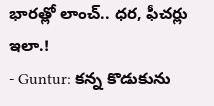భారత్లో లాంచ్.. ధర, ఫీచర్లు ఇలా.!
- Guntur: కన్న కొడుకును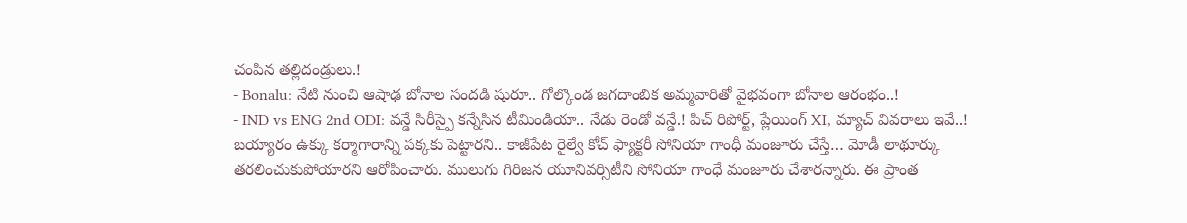చంపిన తల్లిదండ్రులు.!
- Bonalu: నేటి నుంచి ఆషాఢ బోనాల సందడి షురూ.. గోల్కొండ జగదాంబిక అమ్మవారితో వైభవంగా బోనాల ఆరంభం..!
- IND vs ENG 2nd ODI: వన్డే సిరీస్పై కన్నేసిన టీమిండియా.. నేడు రెండో వన్డే.! పిచ్ రిపోర్ట్, ప్లేయింగ్ XI, మ్యాచ్ వివరాలు ఇవే..!
బయ్యారం ఉక్కు కర్మాగారాన్ని పక్కకు పెట్టారని.. కాజీపేట రైల్వే కోచ్ ఫ్యాక్టరీ సోనియా గాంధీ మంజూరు చేస్తే… మోడీ లాథూర్కు తరలించుకుపోయారని ఆరోపించారు. ములుగు గిరిజన యూనివర్సిటీని సోనియా గాంధే మంజూరు చేశారన్నారు. ఈ ప్రాంత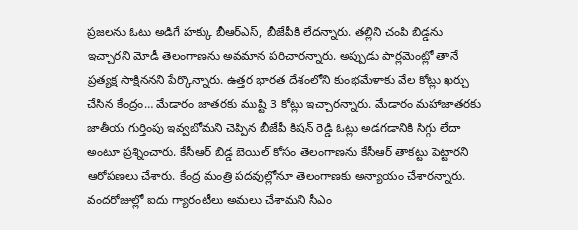ప్రజలను ఓటు అడిగే హక్కు బీఆర్ఎస్, బీజేపీకి లేదన్నారు. తల్లిని చంపి బిడ్డను ఇచ్చారని మోడీ తెలంగాణను అవమాన పరిచారన్నారు. అప్పుడు పార్లమెంట్లో తానే ప్రత్యక్ష సాక్షిననని పేర్కొన్నారు. ఉత్తర భారత దేశంలోని కుంభమేళాకు వేల కోట్లు ఖర్చు చేసిన కేంద్రం… మేడారం జాతరకు ముష్టి 3 కోట్లు ఇచ్చారన్నారు. మేడారం మహాజాతరకు జాతీయ గుర్తింపు ఇవ్వబోమని చెప్పిన బీజేపీ కిషన్ రెడ్డి ఓట్లు అడగడానికి సిగ్గు లేదా అంటూ ప్రశ్నించారు. కేసీఆర్ బిడ్డ బెయిల్ కోసం తెలంగాణను కేసీఆర్ తాకట్టు పెట్టారని ఆరోపణలు చేశారు. కేంద్ర మంత్రి పదవుల్లోనూ తెలంగాణకు అన్యాయం చేశారన్నారు. వందరోజుల్లో ఐదు గ్యారంటీలు అమలు చేశామని సీఎం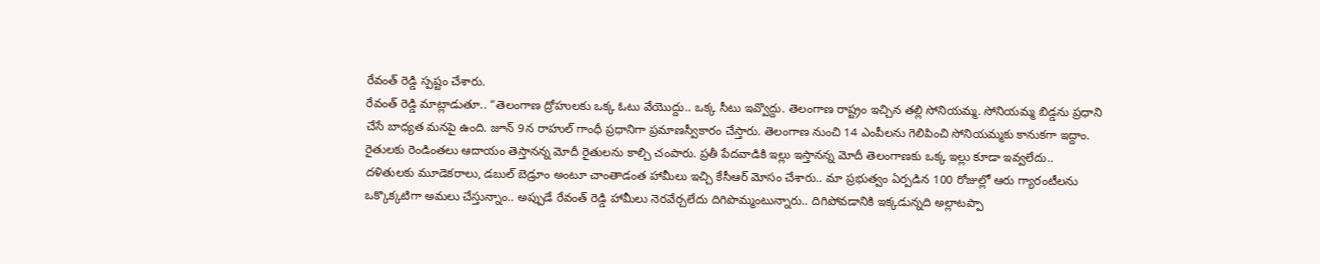రేవంత్ రెడ్డి స్పష్టం చేశారు.
రేవంత్ రెడ్డి మాట్లాడుతూ.. “తెలంగాణ ద్రోహులకు ఒక్క ఓటు వేయొద్దు.. ఒక్క సీటు ఇవ్వొద్దు. తెలంగాణ రాష్ట్రం ఇచ్చిన తల్లి సోనియమ్మ. సోనియమ్మ బిడ్డను ప్రధాని చేసే బాధ్యత మనపై ఉంది. జూన్ 9న రాహుల్ గాంధీ ప్రధానిగా ప్రమాణస్వీకారం చేస్తారు. తెలంగాణ నుంచి 14 ఎంపీలను గెలిపించి సోనియమ్మకు కానుకగా ఇద్దాం. రైతులకు రెండింతలు ఆదాయం తెస్తానన్న మోదీ రైతులను కాల్చి చంపారు. ప్రతీ పేదవాడికి ఇల్లు ఇస్తానన్న మోదీ తెలంగాణకు ఒక్క ఇల్లు కూడా ఇవ్వలేదు.. దళితులకు మూడెకరాలు, డబుల్ బెడ్రూం అంటూ చాంతాడంత హామీలు ఇచ్చి కేసీఆర్ మోసం చేశారు.. మా ప్రభుత్వం ఏర్పడిన 100 రోజుల్లో ఆరు గ్యారంటీలను ఒక్కొక్కటిగా అమలు చేస్తున్నాం.. అప్పుడే రేవంత్ రెడ్డి హామీలు నెరవేర్చలేదు దిగిపొమ్మంటున్నారు.. దిగిపోవడానికి ఇక్కడున్నది అల్లాటప్పా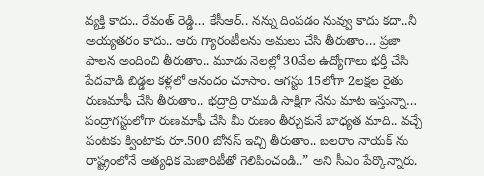వ్యక్తి కాదు.. రేవంత్ రెడ్డి… కేసీఆర్.. నన్ను దింపడం నువ్వు కాదు కదా..నీ అయ్యతరం కాదు.. ఆరు గ్యారంటీలను అమలు చేసి తీరుతాం… ప్రజా పాలన అందించి తీరుతాం.. మూడు నెలల్లో 30వేల ఉద్యోగాలు భర్తీ చేసి పేదవాడి బిడ్డల కళ్లలో ఆనందం చూసాం. ఆగస్టు 15లోగా 2లక్షల రైతు రుణమాఫీ చేసి తీరుతాం.. భద్రాద్రి రాముడి సాక్షిగా నేను మాట ఇస్తున్నా… పంద్రాగస్టులోగా రుణమాఫీ చేసి మీ రుణం తీర్చుకునే బాధ్యత మాది.. వచ్చే పంటకు క్వింటాకు రూ.500 బోనస్ ఇచ్చి తీరుతాం.. బలరాం నాయక్ ను రాష్ట్రంలోనే అత్యధిక మెజారిటీతో గెలిపించండి..” అని సీఎం పేర్కొన్నారు.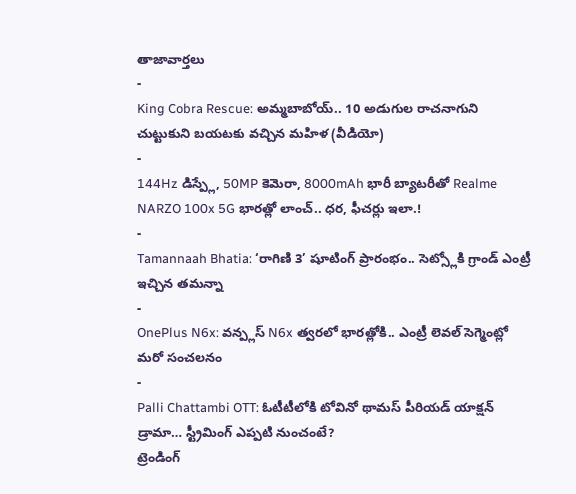తాజావార్తలు
-
King Cobra Rescue: అమ్మబాబోయ్.. 10 అడుగుల రాచనాగుని చుట్టుకుని బయటకు వచ్చిన మహిళ (వీడియో)
-
144Hz డిస్ప్లే, 50MP కెమెరా, 8000mAh భారీ బ్యాటరీతో Realme NARZO 100x 5G భారత్లో లాంచ్.. ధర, ఫీచర్లు ఇలా.!
-
Tamannaah Bhatia: ‘రాగిణి 3’ షూటింగ్ ప్రారంభం.. సెట్స్లోకి గ్రాండ్ ఎంట్రీ ఇచ్చిన తమన్నా
-
OnePlus N6x: వన్ప్లస్ N6x త్వరలో భారత్లోకి.. ఎంట్రీ లెవల్ సెగ్మెంట్లో మరో సంచలనం
-
Palli Chattambi OTT: ఓటీటీలోకి టోవినో థామస్ పీరియడ్ యాక్షన్ డ్రామా… స్ట్రీమింగ్ ఎప్పటి నుంచంటే?
ట్రెండింగ్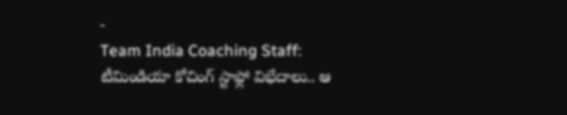-
Team India Coaching Staff: టీమిండియా కోచింగ్ స్టాఫ్లో విభేదాలు.. ఆ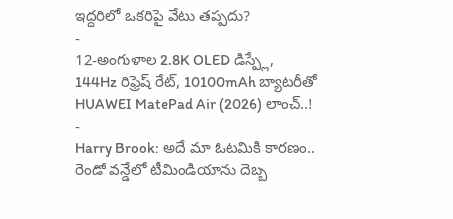ఇద్దరిలో ఒకరిపై వేటు తప్పదు?
-
12-అంగుళాల 2.8K OLED డిస్ప్లే, 144Hz రిఫ్రెష్ రేట్, 10100mAh బ్యాటరీతో HUAWEI MatePad Air (2026) లాంచ్..!
-
Harry Brook: అదే మా ఓటమికి కారణం.. రెండో వన్డేలో టీమిండియాను దెబ్బ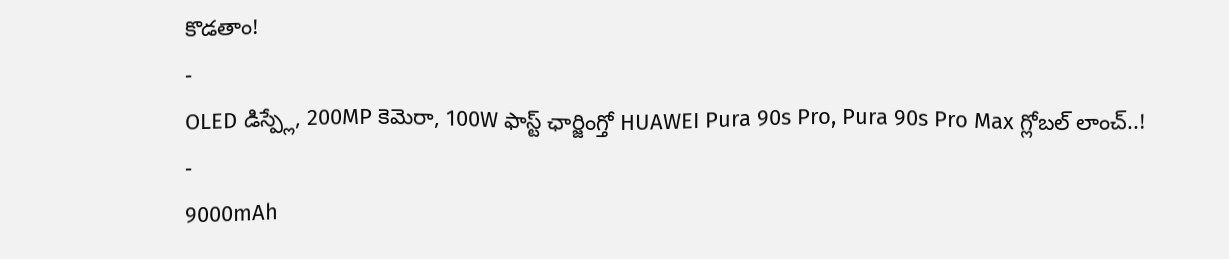కొడతాం!
-
OLED డిస్ప్లే, 200MP కెమెరా, 100W ఫాస్ట్ ఛార్జింగ్తో HUAWEI Pura 90s Pro, Pura 90s Pro Max గ్లోబల్ లాంచ్..!
-
9000mAh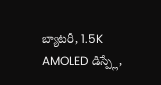బ్యాటరీ, 1.5K AMOLED డిస్ప్లే,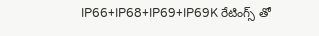IP66+IP68+IP69+IP69K రేటింగ్స్ తో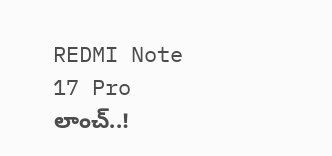REDMI Note 17 Pro లాంచ్..!